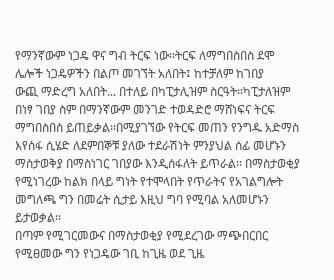የማንኛውም ነጋዴ ዋና ግብ ትርፍ ነው፡፡ትርፍ ለማግበስበስ ደሞ ሌሎች ነጋዴዎችን በልጦ መገኘት አለበት፤ ከተቻለም ከገበያ
ውጪ ማድረግ አለበት... በተለይ በካፒታሊዝም ስርዓት፡፡ካፒታለዝም በነፃ ገበያ ስም በማንኛውም መንገድ ተወዳድሮ ማሸነፍና ትርፍ
ማግበስበስ ይጠይቃል፡፡በሚያገኘው የትርፍ መጠን የንግዱ አድማስ እየሰፋ ሲሄድ ለደምበኞቹ ያለው ተደራሽነት ምንያህል ሰፊ መሆኑን
ማስታወቅያ በማስነገር ገበያው እንዲሰፋለት ይጥራል፡፡ በማስታወቂያ የሚነገረው ከልክ በላይ ግነት የተሞላበት የጥራትና የአገልግሎት
መግለጫ ግን በመሬት ሲታይ እዚህ ግባ የሚባል አለመሆኑን ይታወቃል፡፡
በጣም የሚገርመውና በማስታወቂያ የሚደረገው ማጭበርበር
የሚፀመው ግን የነጋዴው ገቢ ከጊዜ ወደ ጊዜ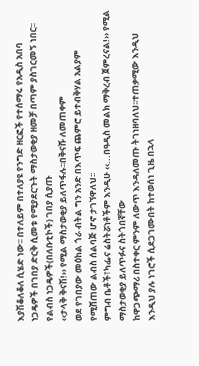እያሽቆለቆለ ሲሄድ ነው፡፡ በተለይም በተለያዩ የንግድ ዘርፎች የተሰማሩ የአዲስ አበባ
ነጋዴዎች በገበያ ድርቅ ሲመቱ የሚያደርጉት ማስታወቂያ ዘመቻ በጣም ያስገርመኝ ነበር፡፡የልብስ ነጋዴዎች(በለቡቲኮች) ገበያ ሲያጡ
‹‹ታላቅ ቅናሽ!›› የሚል ማስታወቂያ ይለጥፋሉ፡፡በቅናሹ ለመጠቀም
ወደ የገበያው መዕከል ጎራ ብትል ግን አንድ በእጥፍ ጨምሮ ይተብቅሃል አልያም የሚሸጠው ልብስ ሰልባጅ ሆኖ ታገኘዋለህ፡፡
ምግብ ቤቶች፣ካፌና ሬስትሯነቶችም እንዲሁ ‹‹...በዓዲስ መልክ ማቅረብ ጀምረናል!›› የሚል ማስታወቂያ ይለጥፉና ስትጎበኛቸው
ከዋጋጭማሪ በስተቀር ምንም ለውጥ እንዳለመጡ ትገነዘባለህ፡፡ተጠቃሚው እንዲህ እንዲህ ያሉ ነገሮች ሲደጋገሙበት ከተወሰነ ጊዜ በኋላ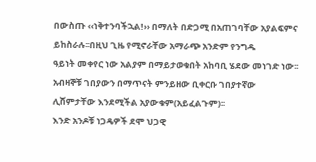በውስጡ ‹‹ነቅተንባችኋል!›› በማለት በድጋሚ በአጠገባቸው አያልፍምና ይከስራሉ፡፡በዚህ ጊዜ የሚኖራቸው አማራጭ አንድም የንግዱ
ዓይነት መቀየር ነው አልያም በማይታወቁበት አከባቢ ሄደው መነገድ ነው፡፡ አብዛኞቹ ገበያውን በማጥናት ምንይዘው ቢቀርቡ ገበያተኛው
ሊሸምታቸው እንደሚችል አያውቁም(አይፈልጉም)፡፡
እንድ አንዶቹ ነጋዴዎች ደሞ ህጋዊ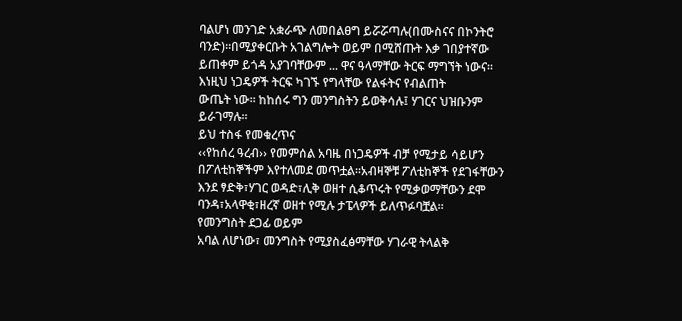ባልሆነ መንገድ አቋራጭ ለመበልፀግ ይሯሯጣሉ(በሙስናና በኮንትሮ ባንድ)፡፡በሚያቀርቡት አገልግሎት ወይም በሚሸጡት እቃ ገበያተኛው
ይጠቀም ይጎዳ አያገባቸውም ... ዋና ዓላማቸው ትርፍ ማግኘት ነውና፡፡እነዚህ ነጋዴዎች ትርፍ ካገኙ የግላቸው የልፋትና የብልጠት
ውጤት ነው፡፡ ከከሰሩ ግን መንግስትን ይወቅሳሉ፤ ሃገርና ህዝቡንም ይራገማሉ፡፡
ይህ ተስፋ የመቁረጥና
‹‹የከሰረ ዓረብ›› የመምሰል አባዜ በነጋዴዎች ብቻ የሚታይ ሳይሆን በፖለቲከኞችም እየተለመደ መጥቷል፡፡አብዛኞቹ ፖለቲከኞች የደገፋቸውን
እንደ ፃድቅ፣ሃገር ወዳድ፣ሊቅ ወዘተ ሲቆጥሩት የሚቃወማቸውን ደሞ ባንዳ፣አላዋቂ፣ዘረኛ ወዘተ የሚሉ ታፔላዎች ይለጥፉባቿል፡፡
የመንግስት ደጋፊ ወይም
አባል ለሆነው፣ መንግስት የሚያስፈፅማቸው ሃገራዊ ትላልቅ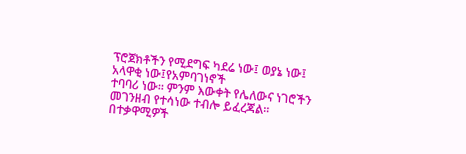ፕሮጀክቶችን የሚደግፍ ካደሬ ነው፤ ወያኔ ነው፤ አላዋቂ ነው፤የአምባገነኖች
ተባባሪ ነው፡፡ ምንም እውቀት የሌለውና ነገሮችን መገንዘብ የተሳነው ተብሎ ይፈረጃል፡፡በተቃዋሚዎች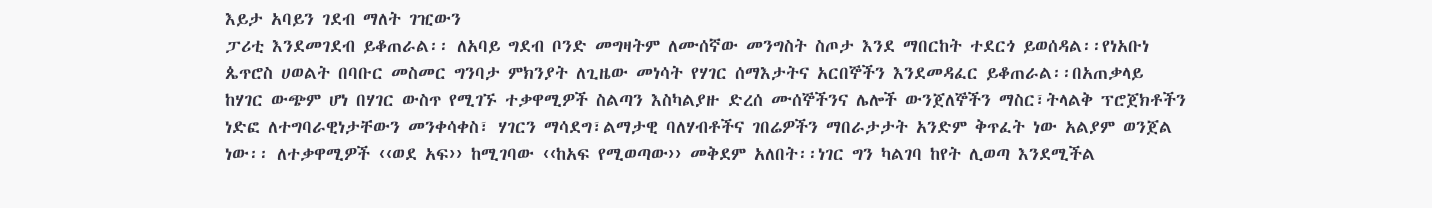እይታ አባይን ገደብ ማለት ገዢውን
ፓሪቲ እንደመገደብ ይቆጠራል፡፡ ለአባይ ግደብ ቦንድ መግዛትም ለሙሰኛው መንግስት ስጦታ እንደ ማበርከት ተደርጎ ይወሰዳል፡፡የነአቡነ
ጴጥሮስ ሀወልት በባቡር መስመር ግንባታ ምክንያት ለጊዜው መነሳት የሃገር ሰማእታትና አርበኞችን እንደመዳፈር ይቆጠራል፡፡በአጠቃላይ
ከሃገር ውጭም ሆነ በሃገር ውስጥ የሚገኙ ተቃዋሚዎች ስልጣን እስካልያዙ ድረሰ ሙሰኞችንና ሌሎች ውንጀለኞችን ማስር፣ትላልቅ ፕሮጀክቶችን
ነድፎ ለተግባራዊነታቸውን መንቀሳቀስ፣ ሃገርን ማሳደግ፣ልማታዊ ባለሃብቶችና ገበሬዎችን ማበራታታት አንድም ቅጥፈት ነው አልያም ወንጀል
ነው፡፡ ለተቃዋሚዎች ‹‹ወደ አፍ›› ከሚገባው ‹‹ከአፍ የሚወጣው›› መቅደም አለበት፡፡ነገር ግን ካልገባ ከየት ሊወጣ እንደሚችል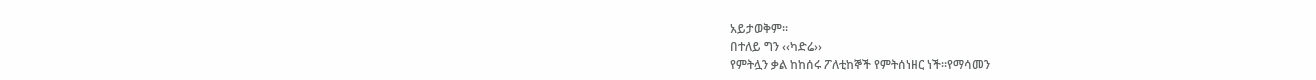አይታወቅም፡፡
በተለይ ግን ‹‹ካድሬ››
የምትሏን ቃል ከከሰሩ ፖለቲከኞች የምትሰነዘር ነች፡፡የማሳመን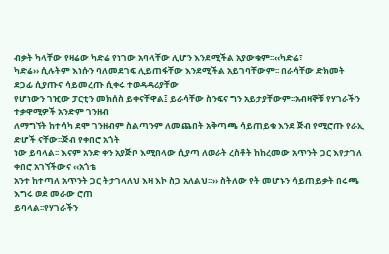ብቃት ካላቸው የዛሬው ካድሬ የነገው አባላቸው ሊሆን እንደሚችል አያውቁም፡፡‹‹ካድሬ፣
ካድሬ›› ሲሉትም እነሱን ባለመደገፍ ሊይጠፋቸው እንደሚችል አይገባቸውም፡፡ በራሳቸው ድክመት ደጋፊ ሲያጡና ሳይመረጡ ሲቀሩ ተወዳዳሪያቸው
የሆነውን ገዢው ፓርቲን መክሰስ ይቀናቸዋል፤ ይራሳቸው ስንፍና ግን አይታያቸውም፡፡አብዛኞቹ የሃገራችን ተቃዋሚዎች አንድም ገንዘብ
ለማግኘት ከተሳካ ደሞ ገንዘብም ስልጣንም ለመጨበት አቅጣጫ ሳይጠይቁ እንደ ጅብ የሚሮጡ የራኢ ድሆች ናቸው፡፡ጅብ የቀበሮ አጎት
ነው ይባላል፡፡ እናም አንድ ቀን አያጅቦ እሚበላው ሲያጣ ለወራት ረስቶት ከከረመው አጥንት ጋር እየታገለ ቀበሮ አገኘችውና ‹‹አጎቴ
አንተ ከተጣለ አጥንት ጋር ትታገላለህ እዛ እኮ ስጋ አለልህ፡፡›› ስትለው የት መሆኑን ሳይጠይቃት በሩጫ እግሩ ወደ መራው ሮጠ
ይባላል፡፡የሃገራችን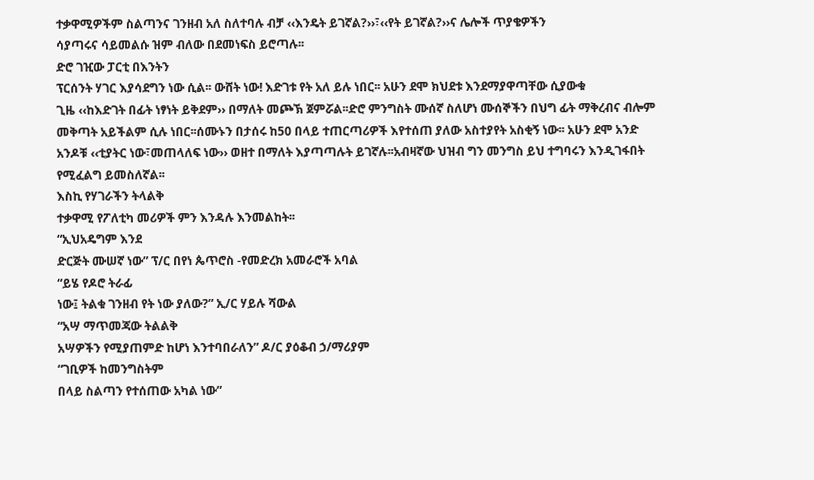ተቃዋሚዎችም ስልጣንና ገንዘብ አለ ስለተባሉ ብቻ ‹‹እንዴት ይገኛል?››፣‹‹የት ይገኛል?››ና ሌሎች ጥያቄዎችን
ሳያጣሩና ሳይመልሱ ዝም ብለው በደመነፍስ ይሮጣሉ፡፡
ድሮ ገዢው ፓርቲ በእንትን
ፕርሰንት ሃገር እያሳደግን ነው ሲል፡፡ ውሸት ነው! እድገቱ የት አለ ይሉ ነበር፡፡ አሁን ደሞ ክህደቱ እንደማያዋጣቸው ሲያውቁ
ጊዜ ‹‹ከእድገት በፊት ነፃነት ይቅደም›› በማለት መጮኽ ጀምሯል፡፡ድሮ ምንግስት ሙሰኛ ስለሆነ ሙሰኞችን በህግ ፊት ማቅረብና ብሎም
መቅጣት አይችልም ሲሉ ነበር፡፡ሰሙኑን በታሰሩ ከ50 በላይ ተጠርጣሪዎች እየተሰጠ ያለው አስተያየት አስቂኝ ነው፡፡ አሁን ደሞ አንድ
አንዶቹ ‹‹ቲያትር ነው፣መጠላለፍ ነው›› ወዘተ በማለት እያጣጣሉት ይገኛሉ፡፡አብዛኛው ህዝብ ግን መንግስ ይህ ተግባሩን እንዲገፋበት
የሚፈልግ ይመስለኛል፡፡
እስኪ የሃገራችን ትላልቅ
ተቃዋሚ የፖለቲካ መሪዎች ምን እንዳሉ እንመልከት፡፡
“ኢህአዴግም እንደ
ድርጅት ሙሠኛ ነው” ፕ/ር በየነ ጴጥሮስ -የመድረክ አመራሮች አባል
“ይሄ የዶሮ ትራፊ
ነው፤ ትልቁ ገንዘብ የት ነው ያለው?” ኢ/ር ሃይሉ ሻውል
“አሣ ማጥመጃው ትልልቅ
አሣዎችን የሚያጠምድ ከሆነ እንተባበራለን” ዶ/ር ያዕቆብ ኃ/ማሪያም
“ገቢዎች ከመንግስትም
በላይ ስልጣን የተሰጠው አካል ነው”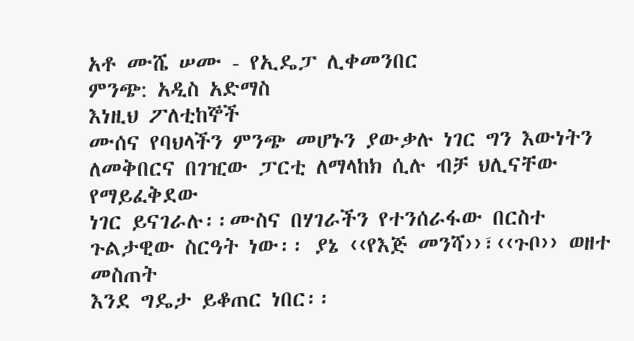አቶ ሙሼ ሠሙ - የኢዴፓ ሊቀመንበር
ምንጭ: አዲስ አድማስ
እነዚህ ፖለቲከኞች
ሙሰና የባህላችን ምንጭ መሆኑን ያውቃሉ ነገር ግን እውነትን ለመቅበርና በገዢው ፓርቲ ለማላከክ ሲሉ ብቻ ህሊናቸው የማይፈቅደው
ነገር ይናገራሉ፡፡ሙስና በሃገራችን የተንሰራፋው በርስተ ጉልታዊው ስርዓት ነው፡፡ ያኔ ‹‹የእጅ መንሻ››፣‹‹ጉቦ›› ወዘተ መስጠት
እንደ ግዴታ ይቆጠር ነበር፡፡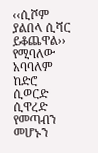‹‹ሲሾም ያልበላ ሲሻር ይቆጨዋል›› የሚባለው አባባለም ከድሮ ሲወርድ ሲዋረድ የመጣብን መሆኑን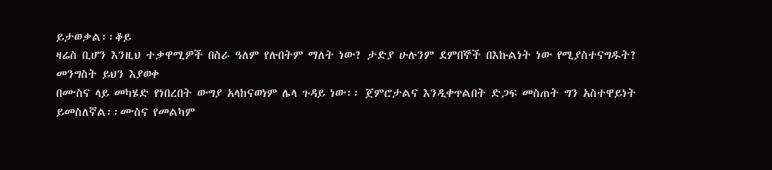ይታወቃል፡፡ቆይ
ዛሬስ ቢሆን እንዚህ ተቃዋሚዎች በስራ ዓለም የሉበትም ማለት ነው? ታድያ ሁሉንም ደምበኞች በእኩልነት ነው የሚያስተናግዱት?
መንግስት ይህን እያወቀ
በሙስና ላይ መካሄድ የነበረበት ውግያ አላከናወነም ሌላ ጉዳይ ነው፡፡ ጀምሮታልና እንዲቀጥልበት ድጋፍ መስጠት ግን አስተዋይነት
ይመስለኛል፡፡ሙስና የመልካም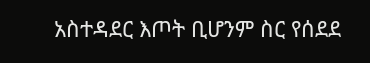አስተዳደር እጦት ቢሆንም ስር የሰደደ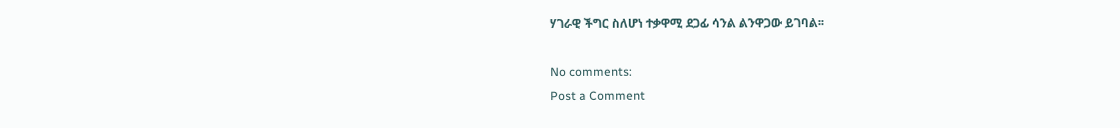ሃገራዊ ችግር ስለሆነ ተቃዋሚ ደጋፊ ሳንል ልንዋጋው ይገባል፡፡

No comments:
Post a Comment